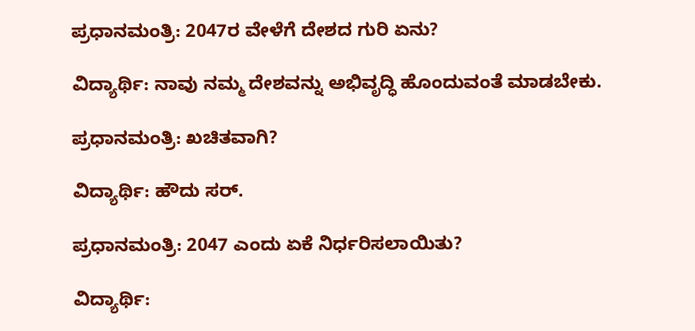ಪ್ರಧಾನಮಂತ್ರಿ: 2047ರ ವೇಳೆಗೆ ದೇಶದ ಗುರಿ ಏನು?

ವಿದ್ಯಾರ್ಥಿ: ನಾವು ನಮ್ಮ ದೇಶವನ್ನು ಅಭಿವೃದ್ಧಿ ಹೊಂದುವಂತೆ ಮಾಡಬೇಕು.

ಪ್ರಧಾನಮಂತ್ರಿ: ಖಚಿತವಾಗಿ?

ವಿದ್ಯಾರ್ಥಿ: ಹೌದು ಸರ್.

ಪ್ರಧಾನಮಂತ್ರಿ: 2047 ಎಂದು ಏಕೆ ನಿರ್ಧರಿಸಲಾಯಿತು?

ವಿದ್ಯಾರ್ಥಿ: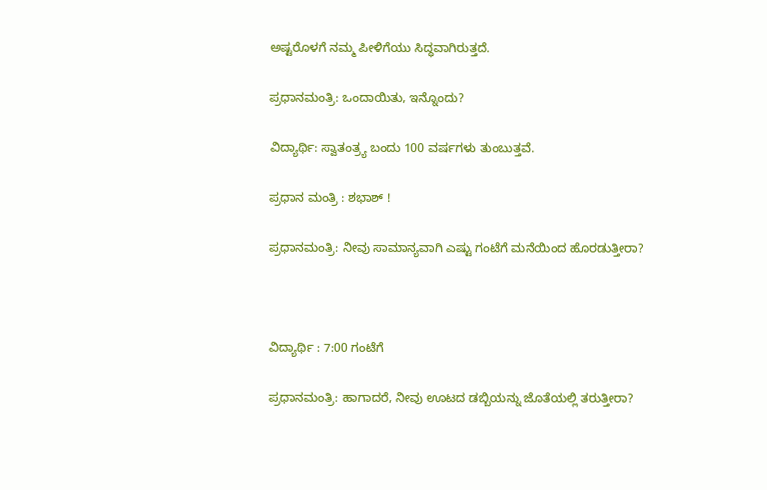ಅಷ್ಟರೊಳಗೆ ನಮ್ಮ ಪೀಳಿಗೆಯು ಸಿದ್ಧವಾಗಿರುತ್ತದೆ.

ಪ್ರಧಾನಮಂತ್ರಿ: ಒಂದಾಯಿತು, ಇನ್ನೊಂದು?

ವಿದ್ಯಾರ್ಥಿ: ಸ್ವಾತಂತ್ರ್ಯ ಬಂದು 100 ವರ್ಷಗಳು ತುಂಬುತ್ತವೆ.

ಪ್ರಧಾನ ಮಂತ್ರಿ : ಶಭಾಶ್‌ !

ಪ್ರಧಾನಮಂತ್ರಿ: ನೀವು ಸಾಮಾನ್ಯವಾಗಿ ಎಷ್ಟು ಗಂಟೆಗೆ ಮನೆಯಿಂದ ಹೊರಡುತ್ತೀರಾ?



ವಿದ್ಯಾರ್ಥಿ : 7:00 ಗಂಟೆಗೆ

ಪ್ರಧಾನಮಂತ್ರಿ: ಹಾಗಾದರೆ, ನೀವು ಊಟದ ಡಬ್ಬಿಯನ್ನು ಜೊತೆಯಲ್ಲಿ ತರುತ್ತೀರಾ?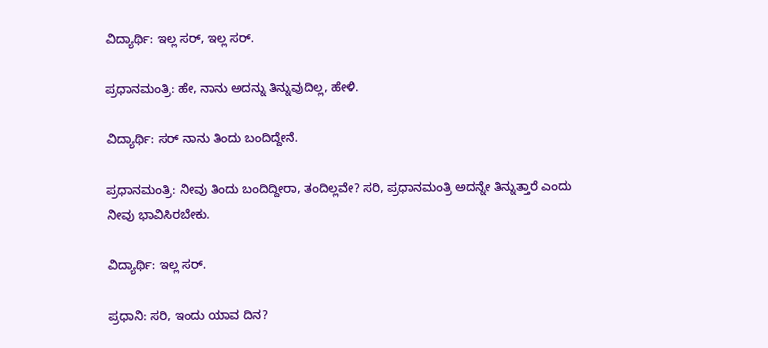ವಿದ್ಯಾರ್ಥಿ: ಇಲ್ಲ ಸರ್, ಇಲ್ಲ ಸರ್.

ಪ್ರಧಾನಮಂತ್ರಿ: ಹೇ, ನಾನು ಅದನ್ನು ತಿನ್ನುವುದಿಲ್ಲ, ಹೇಳಿ.

ವಿದ್ಯಾರ್ಥಿ: ಸರ್‌ ನಾನು ತಿಂದು ಬಂದಿದ್ದೇನೆ.

ಪ್ರಧಾನಮಂತ್ರಿ: ನೀವು ತಿಂದು ಬಂದಿದ್ದೀರಾ, ತಂದಿಲ್ಲವೇ? ಸರಿ, ಪ್ರಧಾನಮಂತ್ರಿ ಅದನ್ನೇ ತಿನ್ನುತ್ತಾರೆ ಎಂದು ನೀವು ಭಾವಿಸಿರಬೇಕು.

ವಿದ್ಯಾರ್ಥಿ: ಇಲ್ಲ ಸರ್.

ಪ್ರಧಾನಿ: ಸರಿ, ಇಂದು ಯಾವ ದಿನ?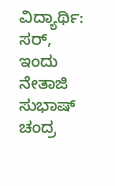ವಿದ್ಯಾರ್ಥಿ: ಸರ್, ಇಂದು ನೇತಾಜಿ ಸುಭಾಷ್ ಚಂದ್ರ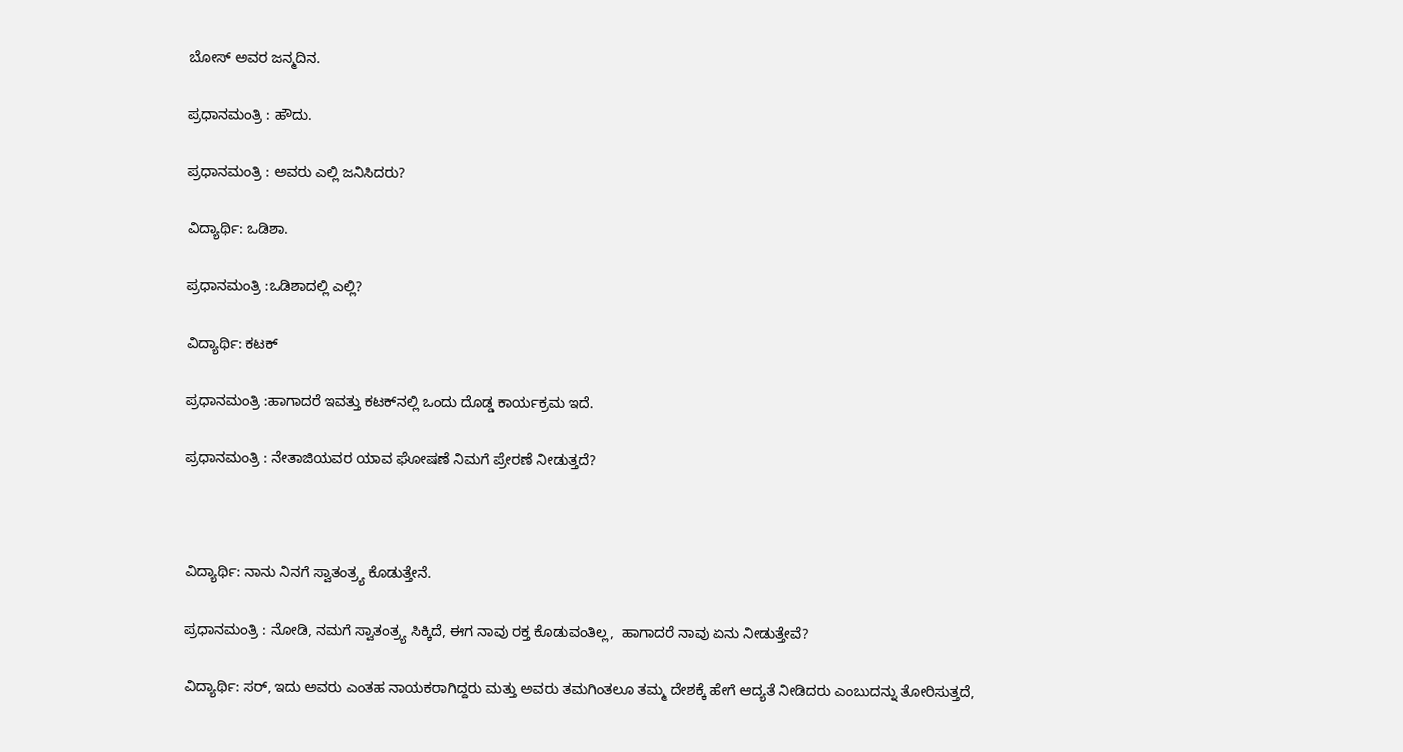ಬೋಸ್ ಅವರ ಜನ್ಮದಿನ.

ಪ್ರಧಾನಮಂತ್ರಿ : ಹೌದು.

ಪ್ರಧಾನಮಂತ್ರಿ : ಅವರು ಎಲ್ಲಿ ಜನಿಸಿದರು?

ವಿದ್ಯಾರ್ಥಿ: ಒಡಿಶಾ.

ಪ್ರಧಾನಮಂತ್ರಿ :ಒಡಿಶಾದಲ್ಲಿ ಎಲ್ಲಿ?

ವಿದ್ಯಾರ್ಥಿ: ಕಟಕ್

ಪ್ರಧಾನಮಂತ್ರಿ :ಹಾಗಾದರೆ ಇವತ್ತು ಕಟಕ್‌ನಲ್ಲಿ ಒಂದು ದೊಡ್ಡ ಕಾರ್ಯಕ್ರಮ ಇದೆ.

ಪ್ರಧಾನಮಂತ್ರಿ : ನೇತಾಜಿಯವರ ಯಾವ ಘೋಷಣೆ ನಿಮಗೆ ಪ್ರೇರಣೆ ನೀಡುತ್ತದೆ?



ವಿದ್ಯಾರ್ಥಿ: ನಾನು ನಿನಗೆ ಸ್ವಾತಂತ್ರ್ಯ ಕೊಡುತ್ತೇನೆ.

ಪ್ರಧಾನಮಂತ್ರಿ : ನೋಡಿ, ನಮಗೆ ಸ್ವಾತಂತ್ರ್ಯ ಸಿಕ್ಕಿದೆ, ಈಗ ನಾವು ರಕ್ತ ಕೊಡುವಂತಿಲ್ಲ,  ಹಾಗಾದರೆ ನಾವು ಏನು ನೀಡುತ್ತೇವೆ?

ವಿದ್ಯಾರ್ಥಿ: ಸರ್, ಇದು ಅವರು ಎಂತಹ ನಾಯಕರಾಗಿದ್ದರು ಮತ್ತು ಅವರು ತಮಗಿಂತಲೂ ತಮ್ಮ ದೇಶಕ್ಕೆ ಹೇಗೆ ಆದ್ಯತೆ ನೀಡಿದರು ಎಂಬುದನ್ನು ತೋರಿಸುತ್ತದೆ,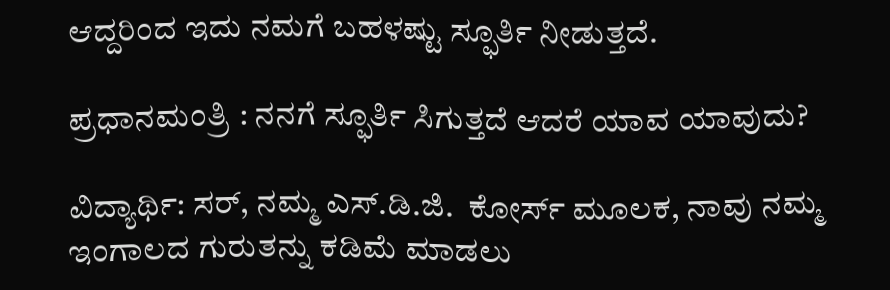ಆದ್ದರಿಂದ ಇದು ನಮಗೆ ಬಹಳಷ್ಟು ಸ್ಫೂರ್ತಿ ನೀಡುತ್ತದೆ.

ಪ್ರಧಾನಮಂತ್ರಿ : ನನಗೆ ಸ್ಫೂರ್ತಿ ಸಿಗುತ್ತದೆ ಆದರೆ ಯಾವ ಯಾವುದು?

ವಿದ್ಯಾರ್ಥಿ: ಸರ್, ನಮ್ಮ ಎಸ್.ಡಿ.ಜಿ.  ಕೋರ್ಸ್ ಮೂಲಕ, ನಾವು ನಮ್ಮ ಇಂಗಾಲದ ಗುರುತನ್ನು ಕಡಿಮೆ ಮಾಡಲು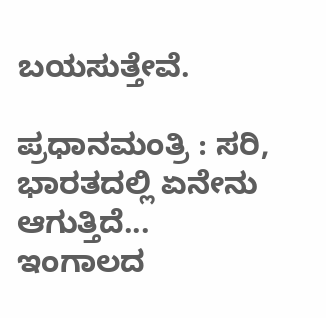ಬಯಸುತ್ತೇವೆ.

ಪ್ರಧಾನಮಂತ್ರಿ : ಸರಿ, ಭಾರತದಲ್ಲಿ ಏನೇನು ಆಗುತ್ತಿದೆ... ಇಂಗಾಲದ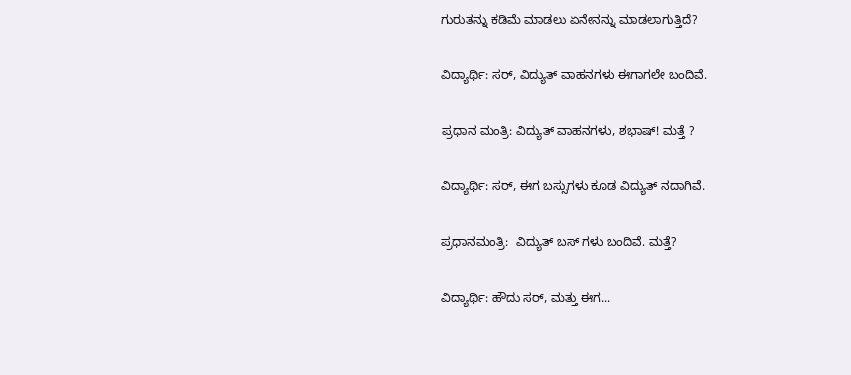ಗುರುತನ್ನು ಕಡಿಮೆ ಮಾಡಲು ಏನೇನನ್ನು ಮಾಡಲಾಗುತ್ತಿದೆ?

ವಿದ್ಯಾರ್ಥಿ: ಸರ್, ವಿದ್ಯುತ್ ವಾಹನಗಳು ಈಗಾಗಲೇ ಬಂದಿವೆ.

ಪ್ರಧಾನ ಮಂತ್ರಿ: ವಿದ್ಯುತ್ ವಾಹನಗಳು, ಶಭಾಷ್! ಮತ್ತೆ ?

ವಿದ್ಯಾರ್ಥಿ: ಸರ್, ಈಗ ಬಸ್ಸುಗಳು ಕೂಡ ವಿದ್ಯುತ್ ನದಾಗಿವೆ.

ಪ್ರಧಾನಮಂತ್ರಿ:  ವಿದ್ಯುತ್ ಬಸ್ ಗಳು ಬಂದಿವೆ. ಮತ್ತೆ?

ವಿದ್ಯಾರ್ಥಿ: ಹೌದು ಸರ್, ಮತ್ತು ಈಗ...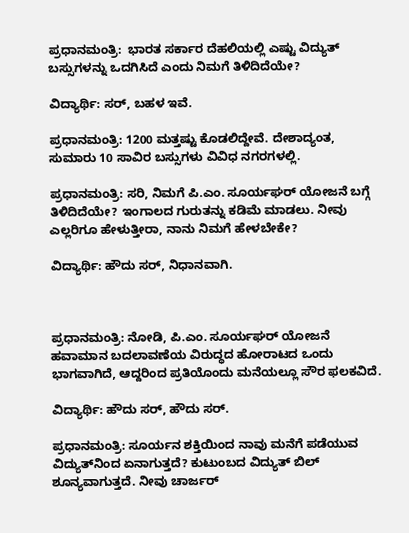ಪ್ರಧಾನಮಂತ್ರಿ:  ಭಾರತ ಸರ್ಕಾರ ದೆಹಲಿಯಲ್ಲಿ ಎಷ್ಟು ವಿದ್ಯುತ್ ಬಸ್ಸುಗಳನ್ನು ಒದಗಿಸಿದೆ ಎಂದು ನಿಮಗೆ ತಿಳಿದಿದೆಯೇ?

ವಿದ್ಯಾರ್ಥಿ: ಸರ್, ಬಹಳ ಇವೆ.

ಪ್ರಧಾನಮಂತ್ರಿ: 1200 ಮತ್ತಷ್ಟು ಕೊಡಲಿದ್ದೇವೆ. ದೇಶಾದ್ಯಂತ, ಸುಮಾರು 10 ಸಾವಿರ ಬಸ್ಸುಗಳು ವಿವಿಧ ನಗರಗಳಲ್ಲಿ.

ಪ್ರಧಾನಮಂತ್ರಿ: ಸರಿ, ನಿಮಗೆ ಪಿ.ಎಂ. ಸೂರ್ಯಘರ್ ಯೋಜನೆ ಬಗ್ಗೆ ತಿಳಿದಿದೆಯೇ? ಇಂಗಾಲದ ಗುರುತನ್ನು ಕಡಿಮೆ ಮಾಡಲು. ನೀವು ಎಲ್ಲರಿಗೂ ಹೇಳುತ್ತೀರಾ, ನಾನು ನಿಮಗೆ ಹೇಳಬೇಕೇ?

ವಿದ್ಯಾರ್ಥಿ: ಹೌದು ಸರ್, ನಿಧಾನವಾಗಿ.



ಪ್ರಧಾನಮಂತ್ರಿ: ನೋಡಿ, ಪಿ.ಎಂ. ಸೂರ್ಯಘರ್ ಯೋಜನೆ ಹವಾಮಾನ ಬದಲಾವಣೆಯ ವಿರುದ್ಧದ ಹೋರಾಟದ ಒಂದು ಭಾಗವಾಗಿದೆ, ಆದ್ದರಿಂದ ಪ್ರತಿಯೊಂದು ಮನೆಯಲ್ಲೂ ಸೌರ ಫಲಕವಿದೆ.

ವಿದ್ಯಾರ್ಥಿ: ಹೌದು ಸರ್, ಹೌದು ಸರ್.

ಪ್ರಧಾನಮಂತ್ರಿ: ಸೂರ್ಯನ ಶಕ್ತಿಯಿಂದ ನಾವು ಮನೆಗೆ ಪಡೆಯುವ ವಿದ್ಯುತ್‌ನಿಂದ ಏನಾಗುತ್ತದೆ? ಕುಟುಂಬದ ವಿದ್ಯುತ್ ಬಿಲ್ ಶೂನ್ಯವಾಗುತ್ತದೆ. ನೀವು ಚಾರ್ಜರ್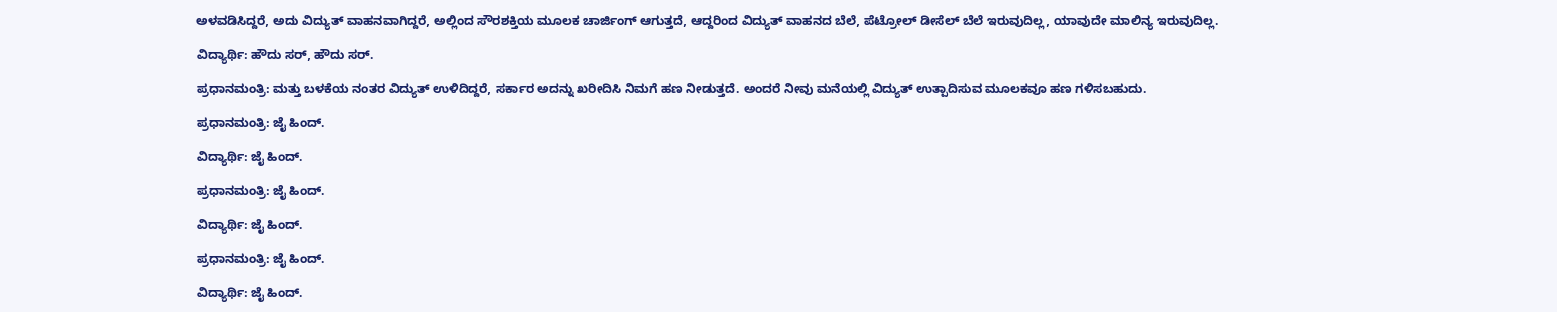ಅಳವಡಿಸಿದ್ದರೆ, ಅದು ವಿದ್ಯುತ್ ವಾಹನವಾಗಿದ್ದರೆ, ಅಲ್ಲಿಂದ ಸೌರಶಕ್ತಿಯ ಮೂಲಕ ಚಾರ್ಜಿಂಗ್ ಆಗುತ್ತದೆ, ಆದ್ದರಿಂದ ವಿದ್ಯುತ್ ವಾಹನದ ಬೆಲೆ, ಪೆಟ್ರೋಲ್ ಡೀಸೆಲ್ ಬೆಲೆ ಇರುವುದಿಲ್ಲ, ಯಾವುದೇ ಮಾಲಿನ್ಯ ಇರುವುದಿಲ್ಲ.

ವಿದ್ಯಾರ್ಥಿ: ಹೌದು ಸರ್, ಹೌದು ಸರ್.

ಪ್ರಧಾನಮಂತ್ರಿ: ಮತ್ತು ಬಳಕೆಯ ನಂತರ ವಿದ್ಯುತ್ ಉಳಿದಿದ್ದರೆ, ಸರ್ಕಾರ ಅದನ್ನು ಖರೀದಿಸಿ ನಿಮಗೆ ಹಣ ನೀಡುತ್ತದೆ. ಅಂದರೆ ನೀವು ಮನೆಯಲ್ಲಿ ವಿದ್ಯುತ್ ಉತ್ಪಾದಿಸುವ ಮೂಲಕವೂ ಹಣ ಗಳಿಸಬಹುದು.

ಪ್ರಧಾನಮಂತ್ರಿ: ಜೈ ಹಿಂದ್.

ವಿದ್ಯಾರ್ಥಿ: ಜೈ ಹಿಂದ್.

ಪ್ರಧಾನಮಂತ್ರಿ: ಜೈ ಹಿಂದ್.

ವಿದ್ಯಾರ್ಥಿ: ಜೈ ಹಿಂದ್.

ಪ್ರಧಾನಮಂತ್ರಿ: ಜೈ ಹಿಂದ್.

ವಿದ್ಯಾರ್ಥಿ: ಜೈ ಹಿಂದ್.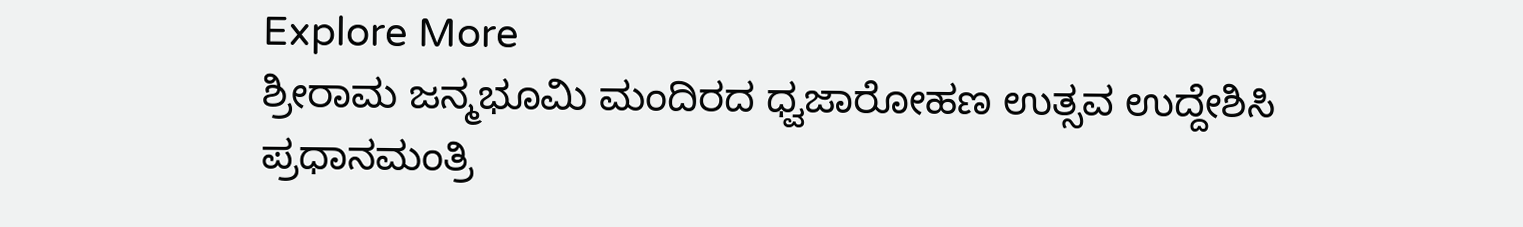Explore More
ಶ್ರೀರಾಮ ಜನ್ಮಭೂಮಿ ಮಂದಿರದ ಧ್ವಜಾರೋಹಣ ಉತ್ಸವ ಉದ್ದೇಶಿಸಿ ಪ್ರಧಾನಮಂತ್ರಿ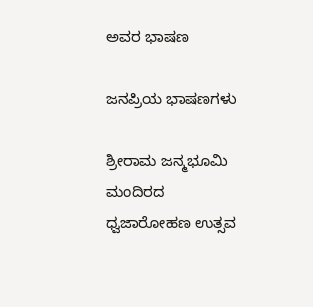ಅವರ ಭಾಷಣ

ಜನಪ್ರಿಯ ಭಾಷಣಗಳು

ಶ್ರೀರಾಮ ಜನ್ಮಭೂಮಿ ಮಂದಿರದ ಧ್ವಜಾರೋಹಣ ಉತ್ಸವ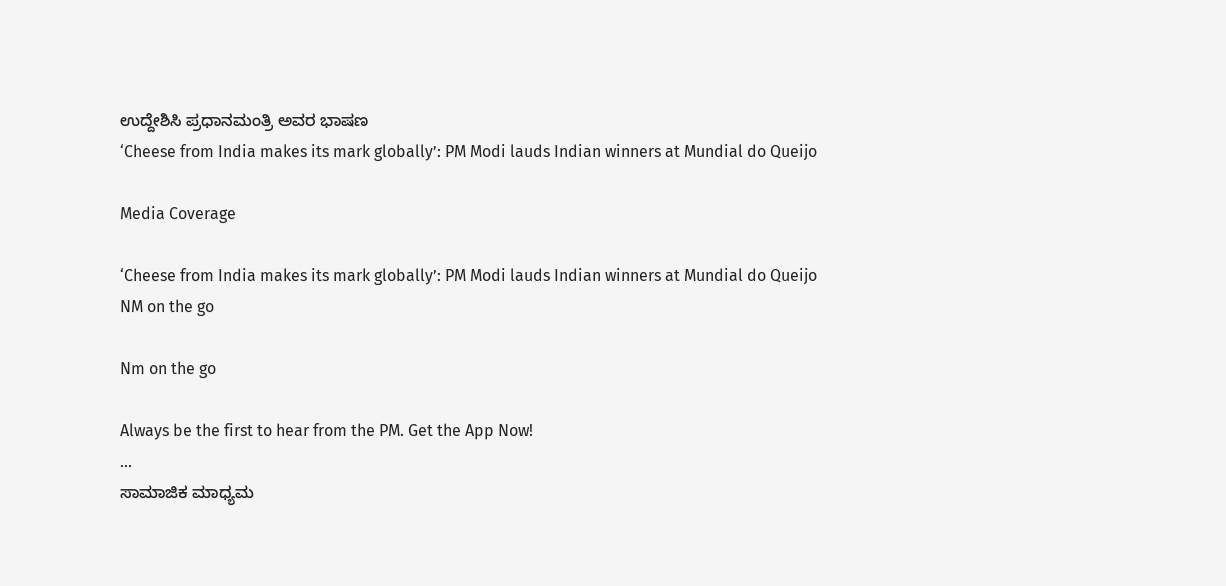ಉದ್ದೇಶಿಸಿ ಪ್ರಧಾನಮಂತ್ರಿ ಅವರ ಭಾಷಣ
‘Cheese from India makes its mark globally’: PM Modi lauds Indian winners at Mundial do Queijo

Media Coverage

‘Cheese from India makes its mark globally’: PM Modi lauds Indian winners at Mundial do Queijo
NM on the go

Nm on the go

Always be the first to hear from the PM. Get the App Now!
...
ಸಾಮಾಜಿಕ ಮಾಧ್ಯಮ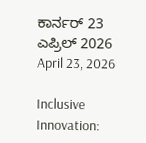ಕಾರ್ನರ್ 23 ಎಪ್ರಿಲ್ 2026
April 23, 2026

Inclusive Innovation: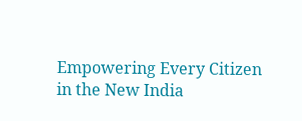Empowering Every Citizen in the New India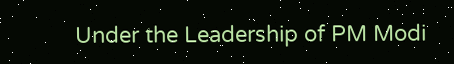Under the Leadership of PM Modi